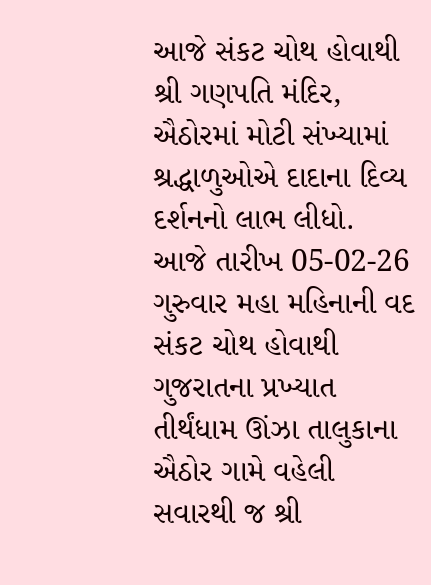આજે સંકટ ચોથ હોવાથી શ્રી ગણપતિ મંદિર, ઐઠોરમાં મોટી સંખ્યામાં શ્રદ્ધાળુઓએ દાદાના દિવ્ય દર્શનનો લાભ લીધો.
આજે તારીખ 05-02-26 ગુરુવાર મહા મહિનાની વદ સંકટ ચોથ હોવાથી ગુજરાતના પ્રખ્યાત તીર્થંધામ ઊંઝા તાલુકાના ઐઠોર ગામે વહેલી સવારથી જ શ્રી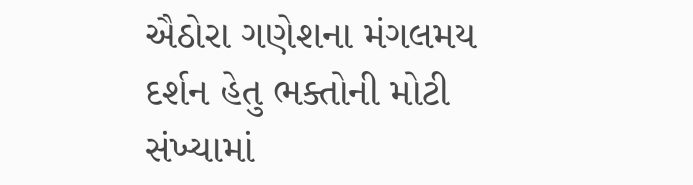ઐઠોરા ગણેશના મંગલમય દર્શન હેતુ ભક્તોની મોટી સંખ્યામાં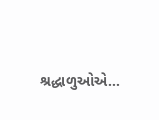શ્રદ્ધાળુઓએ…